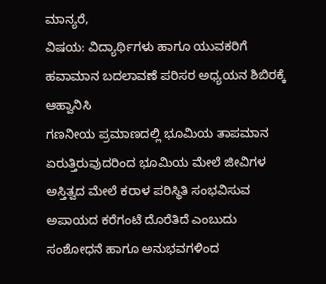ಮಾನ್ಯರೆ,
ವಿಷಯ: ವಿದ್ಯಾರ್ಥಿಗಳು ಹಾಗೂ ಯುವಕರಿಗೆ ಹವಾಮಾನ ಬದಲಾವಣೆ ಪರಿಸರ ಅಧ್ಯಯನ ಶಿಬಿರಕ್ಕೆ ಆಹ್ವಾನಿಸಿ
ಗಣನೀಯ ಪ್ರಮಾಣದಲ್ಲಿ ಭೂಮಿಯ ತಾಪಮಾನ ಏರುತ್ತಿರುವುದರಿಂದ ಭೂಮಿಯ ಮೇಲೆ ಜೀವಿಗಳ ಅಸ್ತಿತ್ವದ ಮೇಲೆ ಕರಾಳ ಪರಿಸ್ಥಿತಿ ಸಂಭವಿಸುವ ಅಪಾಯದ ಕರೆಗಂಟೆ ದೊರೆತಿದೆ ಎಂಬುದು ಸಂಶೋಧನೆ ಹಾಗೂ ಅನುಭವಗಳಿಂದ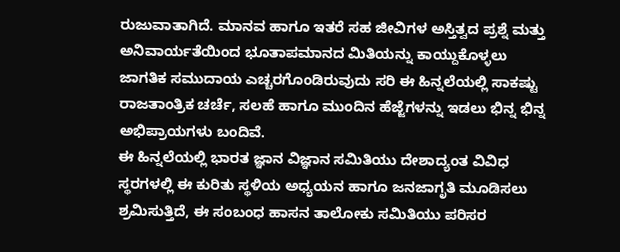ರುಜುವಾತಾಗಿದೆ. ಮಾನವ ಹಾಗೂ ಇತರೆ ಸಹ ಜೀವಿಗಳ ಅಸ್ತಿತ್ವದ ಪ್ರಶ್ನೆ ಮತ್ತು ಅನಿವಾರ್ಯತೆಯಿಂದ ಭೂತಾಪಮಾನದ ಮಿತಿಯನ್ನು ಕಾಯ್ದುಕೊಳ್ಳಲು ಜಾಗತಿಕ ಸಮುದಾಯ ಎಚ್ಚರಗೊಂಡಿರುವುದು ಸರಿ ಈ ಹಿನ್ನಲೆಯಲ್ಲಿ ಸಾಕಷ್ಟು ರಾಜತಾಂತ್ರಿಕ ಚರ್ಚೆ, ಸಲಹೆ ಹಾಗೂ ಮುಂದಿನ ಹೆಜ್ಜೆಗಳನ್ನು ಇಡಲು ಭಿನ್ನ ಭಿನ್ನ ಅಭಿಪ್ರಾಯಗಳು ಬಂದಿವೆ.
ಈ ಹಿನ್ನಲೆಯಲ್ಲಿ ಭಾರತ ಜ್ಞಾನ ವಿಜ್ಞಾನ ಸಮಿತಿಯು ದೇಶಾದ್ಯಂತ ವಿವಿಧ ಸ್ಥರಗಳಲ್ಲಿ ಈ ಕುರಿತು ಸ್ಥಳಿಯ ಅಧ್ಯಯನ ಹಾಗೂ ಜನಜಾಗೃತಿ ಮೂಡಿಸಲು ಶ್ರಮಿಸುತ್ತಿದೆ, ಈ ಸಂಬಂಧ ಹಾಸನ ತಾಲೋಕು ಸಮಿತಿಯು ಪರಿಸರ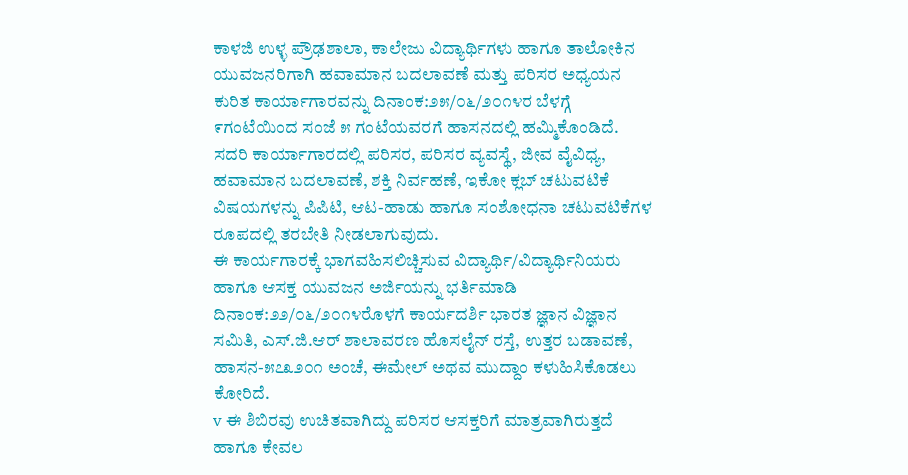ಕಾಳಜಿ ಉಳ್ಳ ಪ್ರೌಢಶಾಲಾ, ಕಾಲೇಜು ವಿದ್ಯಾರ್ಥಿಗಳು ಹಾಗೂ ತಾಲೋಕಿನ ಯುವಜನರಿಗಾಗಿ ಹವಾಮಾನ ಬದಲಾವಣೆ ಮತ್ತು ಪರಿಸರ ಅಧ್ಯಯನ ಕುರಿತ ಕಾರ್ಯಾಗಾರವನ್ನು ದಿನಾಂಕ:೨೫/೦೬/೨೦೧೪ರ ಬೆಳಗ್ಗೆ ೯ಗಂಟೆಯಿಂದ ಸಂಜೆ ೫ ಗಂಟೆಯವರಗೆ ಹಾಸನದಲ್ಲಿ ಹಮ್ಮಿಕೊಂಡಿದೆ. ಸದರಿ ಕಾರ್ಯಾಗಾರದಲ್ಲಿ ಪರಿಸರ, ಪರಿಸರ ವ್ಯವಸ್ಥೆ, ಜೀವ ವೈವಿಧ್ಯ, ಹವಾಮಾನ ಬದಲಾವಣೆ, ಶಕ್ತಿ ನಿರ್ವಹಣೆ, ಇಕೋ ಕ್ಲಬ್ ಚಟುವಟಿಕೆ ವಿಷಯಗಳನ್ನು ಪಿಪಿಟಿ, ಆಟ-ಹಾಡು ಹಾಗೂ ಸಂಶೋಧನಾ ಚಟುವಟಿಕೆಗಳ ರೂಪದಲ್ಲಿ ತರಬೇತಿ ನೀಡಲಾಗುವುದು.
ಈ ಕಾರ್ಯಗಾರಕ್ಕೆ ಭಾಗವಹಿಸಲಿಚ್ಚಿಸುವ ವಿದ್ಯಾರ್ಥಿ/ವಿದ್ಯಾರ್ಥಿನಿಯರು ಹಾಗೂ ಆಸಕ್ತ ಯುವಜನ ಅರ್ಜಿಯನ್ನು ಭರ್ತಿಮಾಡಿ ದಿನಾಂಕ:೨೨/೦೬/೨೦೧೪ರೊಳಗೆ ಕಾರ್ಯದರ್ಶಿ ಭಾರತ ಜ್ಞಾನ ವಿಜ್ಞಾನ ಸಮಿತಿ, ಎಸ್.ಜಿ.ಆರ್ ಶಾಲಾವರಣ ಹೊಸಲೈನ್ ರಸ್ತೆ, ಉತ್ತರ ಬಡಾವಣೆ, ಹಾಸನ-೫೭೩೨೦೧ ಅಂಚೆ, ಈಮೇಲ್ ಅಥವ ಮುದ್ದಾಂ ಕಳುಹಿಸಿಕೊಡಲು ಕೋರಿದೆ.
v ಈ ಶಿಬಿರವು ಉಚಿತವಾಗಿದ್ದು ಪರಿಸರ ಆಸಕ್ತರಿಗೆ ಮಾತ್ರವಾಗಿರುತ್ತದೆ ಹಾಗೂ ಕೇವಲ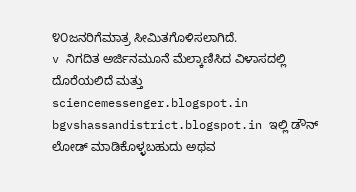೪೦ಜನರಿಗೆಮಾತ್ರ ಸೀಮಿತಗೊಳಿಸಲಾಗಿದೆ.
v ನಿಗದಿತ ಅರ್ಜಿನಮೂನೆ ಮೆಲ್ಕಾಣಿಸಿದ ವಿಳಾಸದಲ್ಲಿ ದೊರೆಯಲಿದೆ ಮತ್ತು
sciencemessenger.blogspot.in bgvshassandistrict.blogspot.in ಇಲ್ಲಿ ಡೌನ್ ಲೋಡ್ ಮಾಡಿಕೊಳ್ಳಬಹುದು ಅಥವ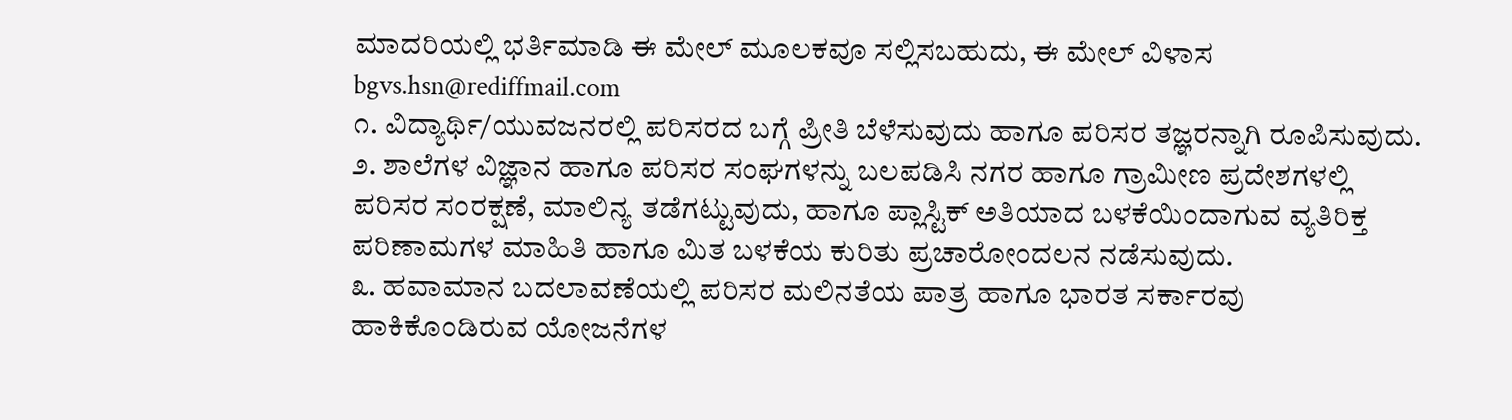ಮಾದರಿಯಲ್ಲಿ ಭರ್ತಿಮಾಡಿ ಈ ಮೇಲ್ ಮೂಲಕವೂ ಸಲ್ಲಿಸಬಹುದು, ಈ ಮೇಲ್ ವಿಳಾಸ
bgvs.hsn@rediffmail.com
೧. ವಿದ್ಯಾರ್ಥಿ/ಯುವಜನರಲ್ಲಿ ಪರಿಸರದ ಬಗ್ಗೆ ಪ್ರೀತಿ ಬೆಳೆಸುವುದು ಹಾಗೂ ಪರಿಸರ ತಜ್ಞರನ್ನಾಗಿ ರೂಪಿಸುವುದು.
೨. ಶಾಲೆಗಳ ವಿಜ್ಞಾನ ಹಾಗೂ ಪರಿಸರ ಸಂಘಗಳನ್ನು ಬಲಪಡಿಸಿ ನಗರ ಹಾಗೂ ಗ್ರಾಮೀಣ ಪ್ರದೇಶಗಳಲ್ಲಿ ಪರಿಸರ ಸಂರಕ್ಷಣೆ, ಮಾಲಿನ್ಯ ತಡೆಗಟ್ಟುವುದು, ಹಾಗೂ ಪ್ಲಾಸ್ಟಿಕ್ ಅತಿಯಾದ ಬಳಕೆಯಿಂದಾಗುವ ವ್ಯತಿರಿಕ್ತ ಪರಿಣಾಮಗಳ ಮಾಹಿತಿ ಹಾಗೂ ಮಿತ ಬಳಕೆಯ ಕುರಿತು ಪ್ರಚಾರೋಂದಲನ ನಡೆಸುವುದು.
೩. ಹವಾಮಾನ ಬದಲಾವಣೆಯಲ್ಲಿ ಪರಿಸರ ಮಲಿನತೆಯ ಪಾತ್ರ ಹಾಗೂ ಭಾರತ ಸರ್ಕಾರವು ಹಾಕಿಕೊಂಡಿರುವ ಯೋಜನೆಗಳ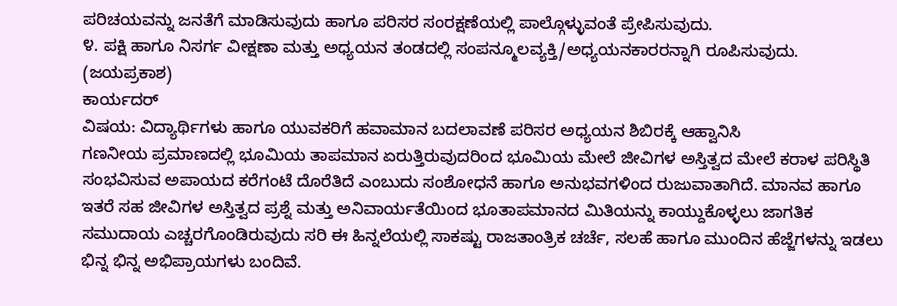ಪರಿಚಯವನ್ನು ಜನತೆಗೆ ಮಾಡಿಸುವುದು ಹಾಗೂ ಪರಿಸರ ಸಂರಕ್ಷಣೆಯಲ್ಲಿ ಪಾಲ್ಗೊಳ್ಳುವಂತೆ ಪ್ರೇಪಿಸುವುದು.
೪. ಪಕ್ಷಿ ಹಾಗೂ ನಿಸರ್ಗ ವೀಕ್ಷಣಾ ಮತ್ತು ಅಧ್ಯಯನ ತಂಡದಲ್ಲಿ ಸಂಪನ್ಮೂಲವ್ಯಕ್ತಿ/ಅಧ್ಯಯನಕಾರರನ್ನಾಗಿ ರೂಪಿಸುವುದು.
(ಜಯಪ್ರಕಾಶ)
ಕಾರ್ಯದರ್
ವಿಷಯ: ವಿದ್ಯಾರ್ಥಿಗಳು ಹಾಗೂ ಯುವಕರಿಗೆ ಹವಾಮಾನ ಬದಲಾವಣೆ ಪರಿಸರ ಅಧ್ಯಯನ ಶಿಬಿರಕ್ಕೆ ಆಹ್ವಾನಿಸಿ
ಗಣನೀಯ ಪ್ರಮಾಣದಲ್ಲಿ ಭೂಮಿಯ ತಾಪಮಾನ ಏರುತ್ತಿರುವುದರಿಂದ ಭೂಮಿಯ ಮೇಲೆ ಜೀವಿಗಳ ಅಸ್ತಿತ್ವದ ಮೇಲೆ ಕರಾಳ ಪರಿಸ್ಥಿತಿ ಸಂಭವಿಸುವ ಅಪಾಯದ ಕರೆಗಂಟೆ ದೊರೆತಿದೆ ಎಂಬುದು ಸಂಶೋಧನೆ ಹಾಗೂ ಅನುಭವಗಳಿಂದ ರುಜುವಾತಾಗಿದೆ. ಮಾನವ ಹಾಗೂ ಇತರೆ ಸಹ ಜೀವಿಗಳ ಅಸ್ತಿತ್ವದ ಪ್ರಶ್ನೆ ಮತ್ತು ಅನಿವಾರ್ಯತೆಯಿಂದ ಭೂತಾಪಮಾನದ ಮಿತಿಯನ್ನು ಕಾಯ್ದುಕೊಳ್ಳಲು ಜಾಗತಿಕ ಸಮುದಾಯ ಎಚ್ಚರಗೊಂಡಿರುವುದು ಸರಿ ಈ ಹಿನ್ನಲೆಯಲ್ಲಿ ಸಾಕಷ್ಟು ರಾಜತಾಂತ್ರಿಕ ಚರ್ಚೆ, ಸಲಹೆ ಹಾಗೂ ಮುಂದಿನ ಹೆಜ್ಜೆಗಳನ್ನು ಇಡಲು ಭಿನ್ನ ಭಿನ್ನ ಅಭಿಪ್ರಾಯಗಳು ಬಂದಿವೆ.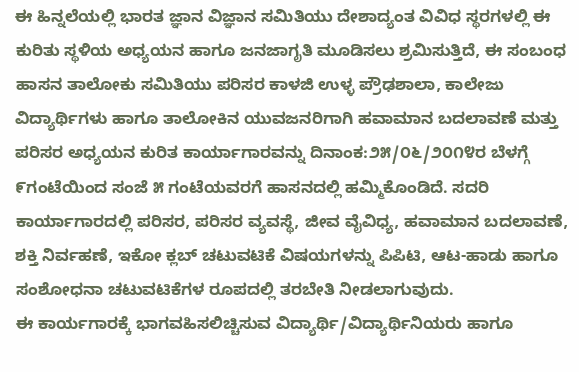ಈ ಹಿನ್ನಲೆಯಲ್ಲಿ ಭಾರತ ಜ್ಞಾನ ವಿಜ್ಞಾನ ಸಮಿತಿಯು ದೇಶಾದ್ಯಂತ ವಿವಿಧ ಸ್ಥರಗಳಲ್ಲಿ ಈ ಕುರಿತು ಸ್ಥಳಿಯ ಅಧ್ಯಯನ ಹಾಗೂ ಜನಜಾಗೃತಿ ಮೂಡಿಸಲು ಶ್ರಮಿಸುತ್ತಿದೆ, ಈ ಸಂಬಂಧ ಹಾಸನ ತಾಲೋಕು ಸಮಿತಿಯು ಪರಿಸರ ಕಾಳಜಿ ಉಳ್ಳ ಪ್ರೌಢಶಾಲಾ, ಕಾಲೇಜು ವಿದ್ಯಾರ್ಥಿಗಳು ಹಾಗೂ ತಾಲೋಕಿನ ಯುವಜನರಿಗಾಗಿ ಹವಾಮಾನ ಬದಲಾವಣೆ ಮತ್ತು ಪರಿಸರ ಅಧ್ಯಯನ ಕುರಿತ ಕಾರ್ಯಾಗಾರವನ್ನು ದಿನಾಂಕ:೨೫/೦೬/೨೦೧೪ರ ಬೆಳಗ್ಗೆ ೯ಗಂಟೆಯಿಂದ ಸಂಜೆ ೫ ಗಂಟೆಯವರಗೆ ಹಾಸನದಲ್ಲಿ ಹಮ್ಮಿಕೊಂಡಿದೆ. ಸದರಿ ಕಾರ್ಯಾಗಾರದಲ್ಲಿ ಪರಿಸರ, ಪರಿಸರ ವ್ಯವಸ್ಥೆ, ಜೀವ ವೈವಿಧ್ಯ, ಹವಾಮಾನ ಬದಲಾವಣೆ, ಶಕ್ತಿ ನಿರ್ವಹಣೆ, ಇಕೋ ಕ್ಲಬ್ ಚಟುವಟಿಕೆ ವಿಷಯಗಳನ್ನು ಪಿಪಿಟಿ, ಆಟ-ಹಾಡು ಹಾಗೂ ಸಂಶೋಧನಾ ಚಟುವಟಿಕೆಗಳ ರೂಪದಲ್ಲಿ ತರಬೇತಿ ನೀಡಲಾಗುವುದು.
ಈ ಕಾರ್ಯಗಾರಕ್ಕೆ ಭಾಗವಹಿಸಲಿಚ್ಚಿಸುವ ವಿದ್ಯಾರ್ಥಿ/ವಿದ್ಯಾರ್ಥಿನಿಯರು ಹಾಗೂ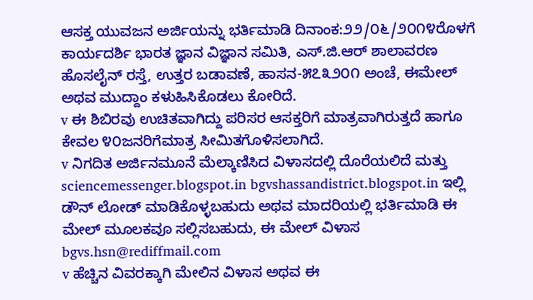ಆಸಕ್ತ ಯುವಜನ ಅರ್ಜಿಯನ್ನು ಭರ್ತಿಮಾಡಿ ದಿನಾಂಕ:೨೨/೦೬/೨೦೧೪ರೊಳಗೆ ಕಾರ್ಯದರ್ಶಿ ಭಾರತ ಜ್ಞಾನ ವಿಜ್ಞಾನ ಸಮಿತಿ, ಎಸ್.ಜಿ.ಆರ್ ಶಾಲಾವರಣ ಹೊಸಲೈನ್ ರಸ್ತೆ, ಉತ್ತರ ಬಡಾವಣೆ, ಹಾಸನ-೫೭೩೨೦೧ ಅಂಚೆ, ಈಮೇಲ್ ಅಥವ ಮುದ್ದಾಂ ಕಳುಹಿಸಿಕೊಡಲು ಕೋರಿದೆ.
v ಈ ಶಿಬಿರವು ಉಚಿತವಾಗಿದ್ದು ಪರಿಸರ ಆಸಕ್ತರಿಗೆ ಮಾತ್ರವಾಗಿರುತ್ತದೆ ಹಾಗೂ ಕೇವಲ ೪೦ಜನರಿಗೆಮಾತ್ರ ಸೀಮಿತಗೊಳಿಸಲಾಗಿದೆ.
v ನಿಗದಿತ ಅರ್ಜಿನಮೂನೆ ಮೆಲ್ಕಾಣಿಸಿದ ವಿಳಾಸದಲ್ಲಿ ದೊರೆಯಲಿದೆ ಮತ್ತು
sciencemessenger.blogspot.in bgvshassandistrict.blogspot.in ಇಲ್ಲಿ ಡೌನ್ ಲೋಡ್ ಮಾಡಿಕೊಳ್ಳಬಹುದು ಅಥವ ಮಾದರಿಯಲ್ಲಿ ಭರ್ತಿಮಾಡಿ ಈ ಮೇಲ್ ಮೂಲಕವೂ ಸಲ್ಲಿಸಬಹುದು, ಈ ಮೇಲ್ ವಿಳಾಸ
bgvs.hsn@rediffmail.com
v ಹೆಚ್ಚಿನ ವಿವರಕ್ಕಾಗಿ ಮೇಲಿನ ವಿಳಾಸ ಅಥವ ಈ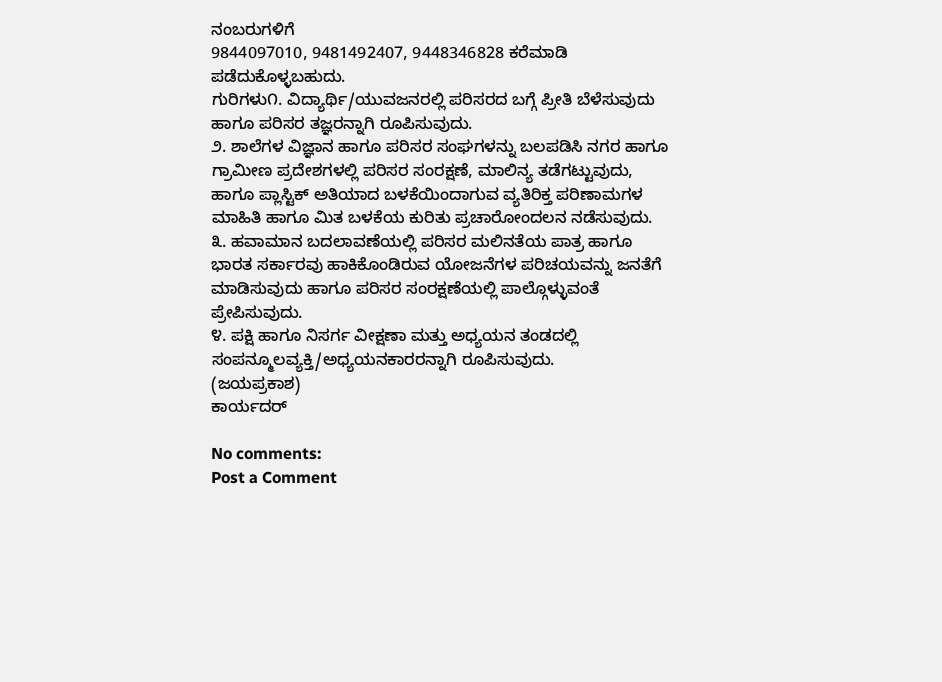ನಂಬರುಗಳಿಗೆ
9844097010, 9481492407, 9448346828 ಕರೆಮಾಡಿ ಪಡೆದುಕೊಳ್ಳಬಹುದು.
ಗುರಿಗಳು೧. ವಿದ್ಯಾರ್ಥಿ/ಯುವಜನರಲ್ಲಿ ಪರಿಸರದ ಬಗ್ಗೆ ಪ್ರೀತಿ ಬೆಳೆಸುವುದು ಹಾಗೂ ಪರಿಸರ ತಜ್ಞರನ್ನಾಗಿ ರೂಪಿಸುವುದು.
೨. ಶಾಲೆಗಳ ವಿಜ್ಞಾನ ಹಾಗೂ ಪರಿಸರ ಸಂಘಗಳನ್ನು ಬಲಪಡಿಸಿ ನಗರ ಹಾಗೂ ಗ್ರಾಮೀಣ ಪ್ರದೇಶಗಳಲ್ಲಿ ಪರಿಸರ ಸಂರಕ್ಷಣೆ, ಮಾಲಿನ್ಯ ತಡೆಗಟ್ಟುವುದು, ಹಾಗೂ ಪ್ಲಾಸ್ಟಿಕ್ ಅತಿಯಾದ ಬಳಕೆಯಿಂದಾಗುವ ವ್ಯತಿರಿಕ್ತ ಪರಿಣಾಮಗಳ ಮಾಹಿತಿ ಹಾಗೂ ಮಿತ ಬಳಕೆಯ ಕುರಿತು ಪ್ರಚಾರೋಂದಲನ ನಡೆಸುವುದು.
೩. ಹವಾಮಾನ ಬದಲಾವಣೆಯಲ್ಲಿ ಪರಿಸರ ಮಲಿನತೆಯ ಪಾತ್ರ ಹಾಗೂ ಭಾರತ ಸರ್ಕಾರವು ಹಾಕಿಕೊಂಡಿರುವ ಯೋಜನೆಗಳ ಪರಿಚಯವನ್ನು ಜನತೆಗೆ ಮಾಡಿಸುವುದು ಹಾಗೂ ಪರಿಸರ ಸಂರಕ್ಷಣೆಯಲ್ಲಿ ಪಾಲ್ಗೊಳ್ಳುವಂತೆ ಪ್ರೇಪಿಸುವುದು.
೪. ಪಕ್ಷಿ ಹಾಗೂ ನಿಸರ್ಗ ವೀಕ್ಷಣಾ ಮತ್ತು ಅಧ್ಯಯನ ತಂಡದಲ್ಲಿ ಸಂಪನ್ಮೂಲವ್ಯಕ್ತಿ/ಅಧ್ಯಯನಕಾರರನ್ನಾಗಿ ರೂಪಿಸುವುದು.
(ಜಯಪ್ರಕಾಶ)
ಕಾರ್ಯದರ್

No comments:
Post a Comment